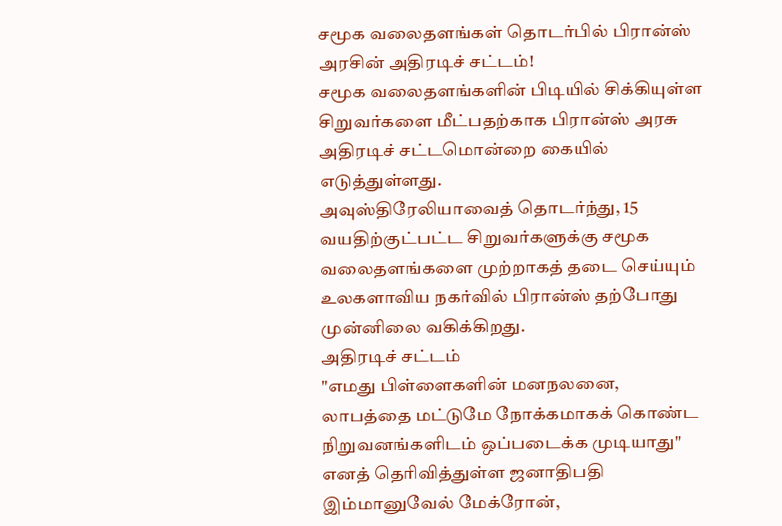சமூக வலைதளங்கள் தொடர்பில் பிரான்ஸ் அரசின் அதிரடிச் சட்டம்!
சமூக வலைதளங்களின் பிடியில் சிக்கியுள்ள சிறுவர்களை மீட்பதற்காக பிரான்ஸ் அரசு அதிரடிச் சட்டமொன்றை கையில் எடுத்துள்ளது.
அவுஸ்திரேலியாவைத் தொடர்ந்து, 15 வயதிற்குட்பட்ட சிறுவர்களுக்கு சமூக வலைதளங்களை முற்றாகத் தடை செய்யும் உலகளாவிய நகர்வில் பிரான்ஸ் தற்போது முன்னிலை வகிக்கிறது.
அதிரடிச் சட்டம்
"எமது பிள்ளைகளின் மனநலனை, லாபத்தை மட்டுமே நோக்கமாகக் கொண்ட நிறுவனங்களிடம் ஒப்படைக்க முடியாது" எனத் தெரிவித்துள்ள ஜனாதிபதி இம்மானுவேல் மேக்ரோன்,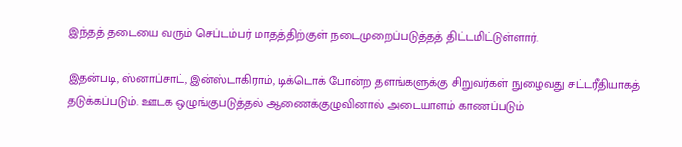இந்தத் தடையை வரும் செப்டம்பர் மாதத்திற்குள் நடைமுறைப்படுத்தத் திட்டமிட்டுள்ளார்.

இதன்படி, ஸ்னாப்சாட், இன்ஸ்டாகிராம், டிக்டொக் போன்ற தளங்களுக்கு சிறுவர்கள் நுழைவது சட்டரீதியாகத் தடுக்கப்படும். ஊடக ஒழுங்குபடுத்தல் ஆணைக்குழுவினால் அடையாளம் காணப்படும்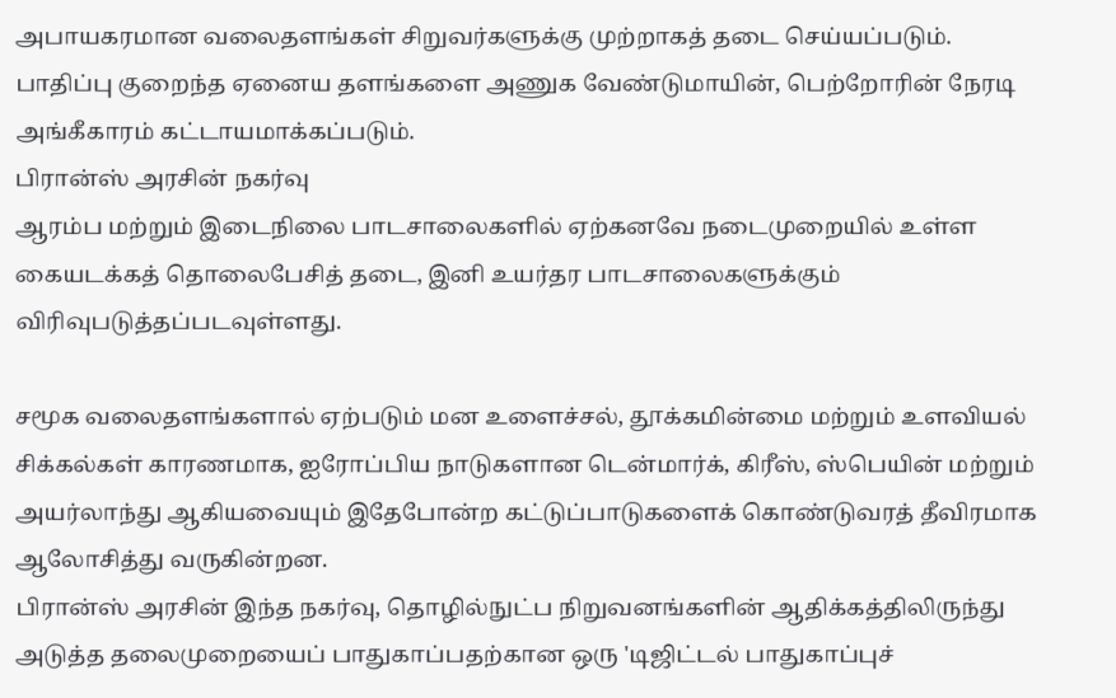அபாயகரமான வலைதளங்கள் சிறுவர்களுக்கு முற்றாகத் தடை செய்யப்படும்.
பாதிப்பு குறைந்த ஏனைய தளங்களை அணுக வேண்டுமாயின், பெற்றோரின் நேரடி அங்கீகாரம் கட்டாயமாக்கப்படும்.
பிரான்ஸ் அரசின் நகர்வு
ஆரம்ப மற்றும் இடைநிலை பாடசாலைகளில் ஏற்கனவே நடைமுறையில் உள்ள கையடக்கத் தொலைபேசித் தடை, இனி உயர்தர பாடசாலைகளுக்கும் விரிவுபடுத்தப்படவுள்ளது.

சமூக வலைதளங்களால் ஏற்படும் மன உளைச்சல், தூக்கமின்மை மற்றும் உளவியல் சிக்கல்கள் காரணமாக, ஐரோப்பிய நாடுகளான டென்மார்க், கிரீஸ், ஸ்பெயின் மற்றும் அயர்லாந்து ஆகியவையும் இதேபோன்ற கட்டுப்பாடுகளைக் கொண்டுவரத் தீவிரமாக ஆலோசித்து வருகின்றன.
பிரான்ஸ் அரசின் இந்த நகர்வு, தொழில்நுட்ப நிறுவனங்களின் ஆதிக்கத்திலிருந்து அடுத்த தலைமுறையைப் பாதுகாப்பதற்கான ஒரு 'டிஜிட்டல் பாதுகாப்புச்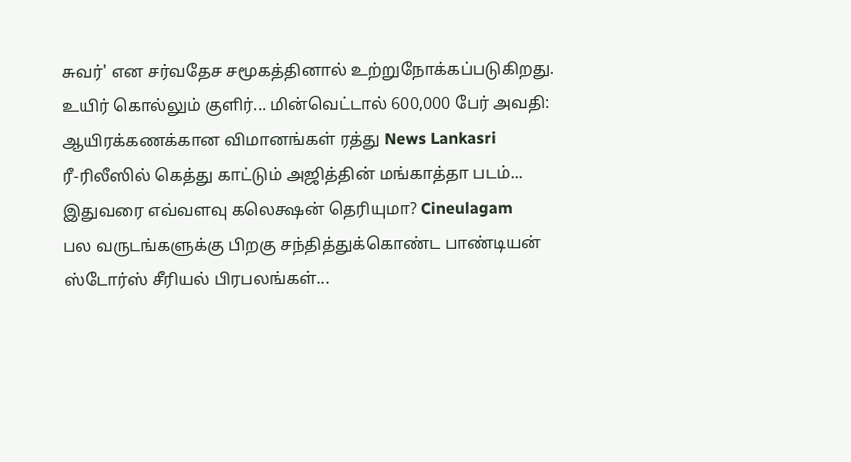சுவர்' என சர்வதேச சமூகத்தினால் உற்றுநோக்கப்படுகிறது.
உயிர் கொல்லும் குளிர்... மின்வெட்டால் 600,000 பேர் அவதி: ஆயிரக்கணக்கான விமானங்கள் ரத்து News Lankasri
ரீ-ரிலீஸில் கெத்து காட்டும் அஜித்தின் மங்காத்தா படம்... இதுவரை எவ்வளவு கலெக்ஷன் தெரியுமா? Cineulagam
பல வருடங்களுக்கு பிறகு சந்தித்துக்கொண்ட பாண்டியன் ஸ்டோர்ஸ் சீரியல் பிரபலங்கள்...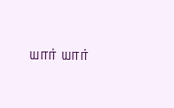யார் யார்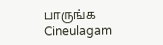பாருங்க Cineulagam